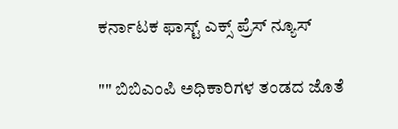ಕರ್ನಾಟಕ ಫಾಸ್ಟ್ ಎಕ್ಸ್ ಪ್ರೆಸ್ ನ್ಯೂಸ್

"" ಬಿಬಿಎಂಪಿ ಅಧಿಕಾರಿಗಳ ತಂಡದ ಜೊತೆ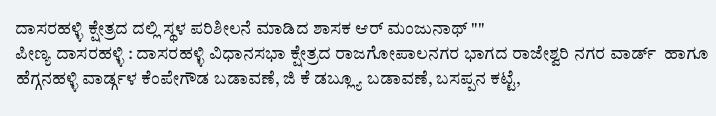ದಾಸರಹಳ್ಳಿ ಕ್ಷೇತ್ರದ ದಲ್ಲಿ ಸ್ಥಳ ಪರಿಶೀಲನೆ ಮಾಡಿದ ಶಾಸಕ ಆರ್ ಮಂಜುನಾಥ್ ""
ಪೀಣ್ಯ ದಾಸರಹಳ್ಳಿ : ದಾಸರಹಳ್ಳಿ ವಿಧಾನಸಭಾ ಕ್ಷೇತ್ರದ ರಾಜಗೋಪಾಲನಗರ ಭಾಗದ ರಾಜೇಶ್ವರಿ ನಗರ ವಾರ್ಡ್  ಹಾಗೂ ಹೆಗ್ಗನಹಳ್ಳಿ ವಾರ್ಡ್ಗಳ ಕೆಂಪೇಗೌಡ ಬಡಾವಣೆ, ಜಿ ಕೆ ಡಬ್ಲ್ಯೂ ಬಡಾವಣೆ, ಬಸಪ್ಪನ ಕಟ್ಟೆ,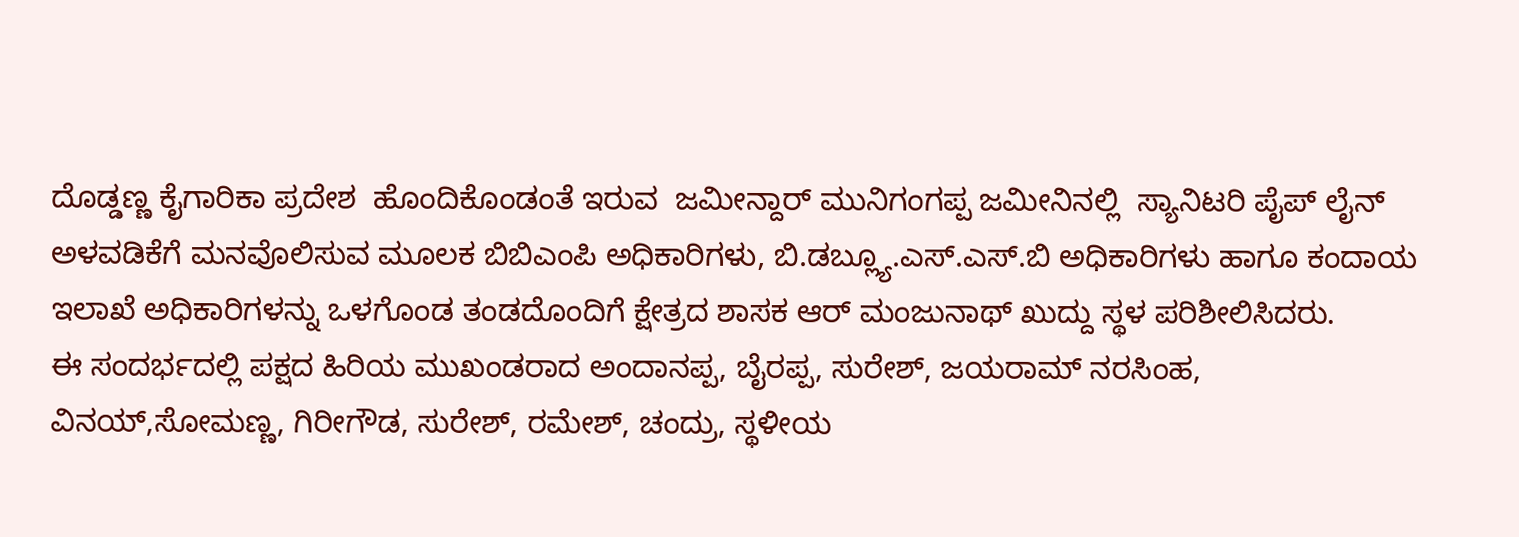ದೊಡ್ಡಣ್ಣ ಕೈಗಾರಿಕಾ ಪ್ರದೇಶ  ಹೊಂದಿಕೊಂಡಂತೆ ಇರುವ  ಜಮೀನ್ದಾರ್ ಮುನಿಗಂಗಪ್ಪ ಜಮೀನಿನಲ್ಲಿ  ಸ್ಯಾನಿಟರಿ ಪೈಪ್ ಲೈನ್ ಅಳವಡಿಕೆಗೆ ಮನವೊಲಿಸುವ ಮೂಲಕ ಬಿಬಿಎಂಪಿ ಅಧಿಕಾರಿಗಳು, ಬಿ.ಡಬ್ಲ್ಯೂ.ಎಸ್.ಎಸ್.ಬಿ ಅಧಿಕಾರಿಗಳು ಹಾಗೂ ಕಂದಾಯ ಇಲಾಖೆ ಅಧಿಕಾರಿಗಳನ್ನು ಒಳಗೊಂಡ ತಂಡದೊಂದಿಗೆ ಕ್ಷೇತ್ರದ ಶಾಸಕ ಆರ್ ಮಂಜುನಾಥ್ ಖುದ್ದು ಸ್ಥಳ ಪರಿಶೀಲಿಸಿದರು.
ಈ ಸಂದರ್ಭದಲ್ಲಿ ಪಕ್ಷದ ಹಿರಿಯ ಮುಖಂಡರಾದ ಅಂದಾನಪ್ಪ, ಬೈರಪ್ಪ, ಸುರೇಶ್, ಜಯರಾಮ್ ನರಸಿಂಹ, ವಿನಯ್,ಸೋಮಣ್ಣ, ಗಿರೀಗೌಡ, ಸುರೇಶ್, ರಮೇಶ್, ಚಂದ್ರು, ಸ್ಥಳೀಯ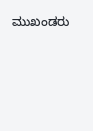ಮುಖಂಡರು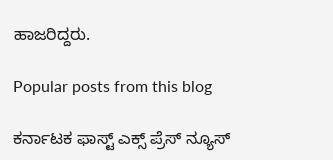ಹಾಜರಿದ್ದರು.

Popular posts from this blog

ಕರ್ನಾಟಕ ಫಾಸ್ಟ್ ಎಕ್ಸ್ ಪ್ರೆಸ್ ನ್ಯೂಸ್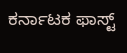ಕರ್ನಾಟಕ ಫಾಸ್ಟ್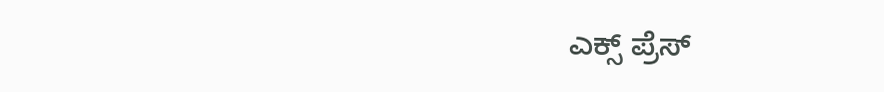ಎಕ್ಸ್ ಪ್ರೆಸ್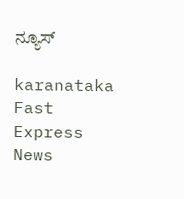ನ್ಯೂಸ್

karanataka Fast Express News